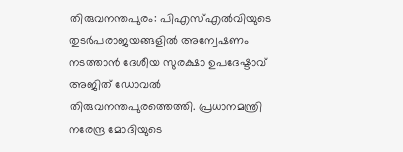തിരുവനന്തപുരം: പിഎസ്എൽവിയുടെ തുടർപരാജയങ്ങളിൽ അന്വേഷണം നടത്താൻ ദേശീയ സുരക്ഷാ ഉപദേഷ്ടാവ് അജിത് ഡോവൽ തിരുവനന്തപുരത്തെത്തി. പ്രധാനമന്ത്രി നരേന്ദ്ര മോദിയുടെ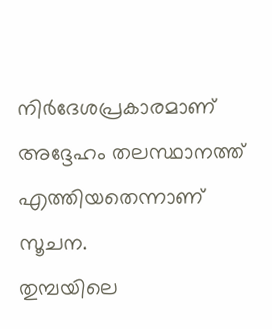നിർദേശപ്രകാരമാണ് അദ്ദേഹം തലസ്ഥാനത്ത് എത്തിയതെന്നാണ് സൂചന.
തുമ്പയിലെ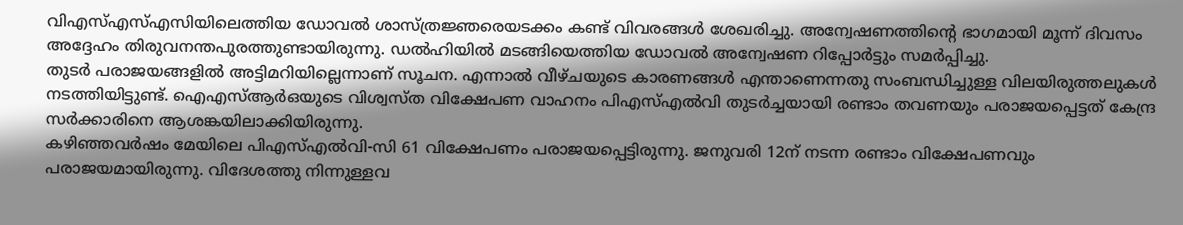വിഎസ്എസ്എസിയിലെത്തിയ ഡോവൽ ശാസ്ത്രജ്ഞരെയടക്കം കണ്ട് വിവരങ്ങൾ ശേഖരിച്ചു. അന്വേഷണത്തിന്റെ ഭാഗമായി മൂന്ന് ദിവസം അദ്ദേഹം തിരുവനന്തപുരത്തുണ്ടായിരുന്നു. ഡൽഹിയിൽ മടങ്ങിയെത്തിയ ഡോവൽ അന്വേഷണ റിപ്പോർട്ടും സമർപ്പിച്ചു.
തുടർ പരാജയങ്ങളിൽ അട്ടിമറിയില്ലെന്നാണ് സൂചന. എന്നാൽ വീഴ്ചയുടെ കാരണങ്ങൾ എന്താണെന്നതു സംബന്ധിച്ചുള്ള വിലയിരുത്തലുകൾ നടത്തിയിട്ടുണ്ട്. ഐഎസ്ആർഒയുടെ വിശ്വസ്ത വിക്ഷേപണ വാഹനം പിഎസ്എൽവി തുടർച്ചയായി രണ്ടാം തവണയും പരാജയപ്പെട്ടത് കേന്ദ്ര സർക്കാരിനെ ആശങ്കയിലാക്കിയിരുന്നു.
കഴിഞ്ഞവർഷം മേയിലെ പിഎസ്എൽവി-സി 61 വിക്ഷേപണം പരാജയപ്പെട്ടിരുന്നു. ജനുവരി 12ന് നടന്ന രണ്ടാം വിക്ഷേപണവും പരാജയമായിരുന്നു. വിദേശത്തു നിന്നുള്ളവ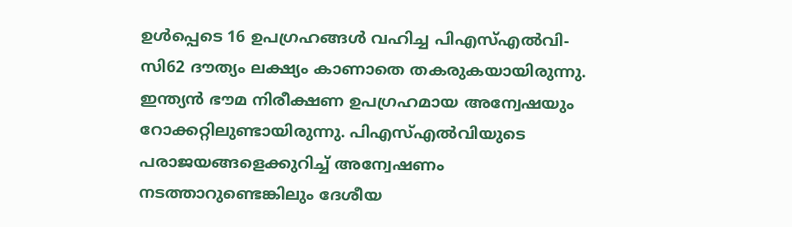ഉൾപ്പെടെ 16 ഉപഗ്രഹങ്ങൾ വഹിച്ച പിഎസ്എൽവി-സി62 ദൗത്യം ലക്ഷ്യം കാണാതെ തകരുകയായിരുന്നു.
ഇന്ത്യൻ ഭൗമ നിരീക്ഷണ ഉപഗ്രഹമായ അന്വേഷയും റോക്കറ്റിലുണ്ടായിരുന്നു. പിഎസ്എൽവിയുടെ പരാജയങ്ങളെക്കുറിച്ച് അന്വേഷണം നടത്താറുണ്ടെങ്കിലും ദേശീയ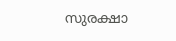സുരക്ഷാ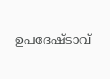ഉപദേഷ്ടാവ്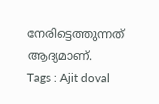നേരിട്ടെത്തുന്നത് ആദ്യമാണ്.
Tags : Ajit doval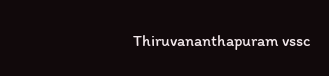Thiruvananthapuram vssc